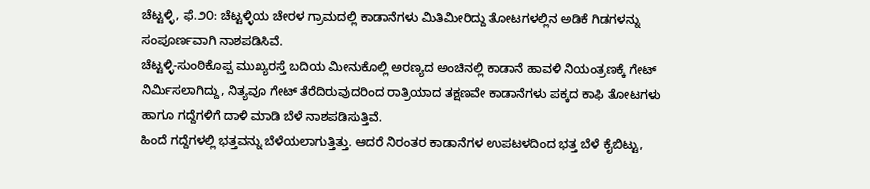ಚೆಟ್ಟಳ್ಳಿ, ಫೆ.೨೦: ಚೆಟ್ಟಳ್ಳಿಯ ಚೇರಳ ಗ್ರಾಮದಲ್ಲಿ ಕಾಡಾನೆಗಳು ಮಿತಿಮೀರಿದ್ದು ತೋಟಗಳಲ್ಲಿನ ಅಡಿಕೆ ಗಿಡಗಳನ್ನು ಸಂಪೂರ್ಣವಾಗಿ ನಾಶಪಡಿಸಿವೆ.
ಚೆಟ್ಟಳ್ಳಿ-ಸುಂಠಿಕೊಪ್ಪ ಮುಖ್ಯರಸ್ತೆ ಬದಿಯ ಮೀನುಕೊಲ್ಲಿ ಅರಣ್ಯದ ಅಂಚಿನಲ್ಲಿ ಕಾಡಾನೆ ಹಾವಳಿ ನಿಯಂತ್ರಣಕ್ಕೆ ಗೇಟ್ ನಿರ್ಮಿಸಲಾಗಿದ್ದು, ನಿತ್ಯವೂ ಗೇಟ್ ತೆರೆದಿರುವುದರಿಂದ ರಾತ್ರಿಯಾದ ತಕ್ಷಣವೇ ಕಾಡಾನೆಗಳು ಪಕ್ಕದ ಕಾಫಿ ತೋಟಗಳು ಹಾಗೂ ಗದ್ದೆಗಳಿಗೆ ದಾಳಿ ಮಾಡಿ ಬೆಳೆ ನಾಶಪಡಿಸುತ್ತಿವೆ.
ಹಿಂದೆ ಗದ್ದೆಗಳಲ್ಲಿ ಭತ್ತವನ್ನು ಬೆಳೆಯಲಾಗುತ್ತಿತ್ತು. ಆದರೆ ನಿರಂತರ ಕಾಡಾನೆಗಳ ಉಪಟಳದಿಂದ ಭತ್ತ ಬೆಳೆ ಕೈಬಿಟ್ಟು,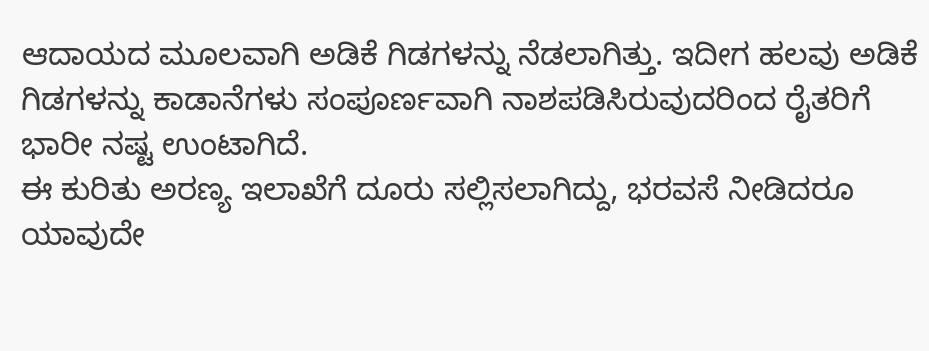ಆದಾಯದ ಮೂಲವಾಗಿ ಅಡಿಕೆ ಗಿಡಗಳನ್ನು ನೆಡಲಾಗಿತ್ತು. ಇದೀಗ ಹಲವು ಅಡಿಕೆ ಗಿಡಗಳನ್ನು ಕಾಡಾನೆಗಳು ಸಂಪೂರ್ಣವಾಗಿ ನಾಶಪಡಿಸಿರುವುದರಿಂದ ರೈತರಿಗೆ ಭಾರೀ ನಷ್ಟ ಉಂಟಾಗಿದೆ.
ಈ ಕುರಿತು ಅರಣ್ಯ ಇಲಾಖೆಗೆ ದೂರು ಸಲ್ಲಿಸಲಾಗಿದ್ದು, ಭರವಸೆ ನೀಡಿದರೂ ಯಾವುದೇ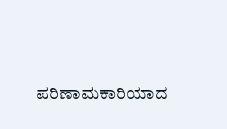ಪರಿಣಾಮಕಾರಿಯಾದ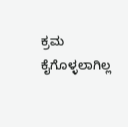ಕ್ರಮ ಕೈಗೊಳ್ಳಲಾಗಿಲ್ಲ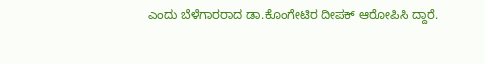ಎಂದು ಬೆಳೆಗಾರರಾದ ಡಾ.ಕೊಂಗೇಟಿರ ದೀಪಕ್ ಆರೋಪಿಸಿ ದ್ದಾರೆ.